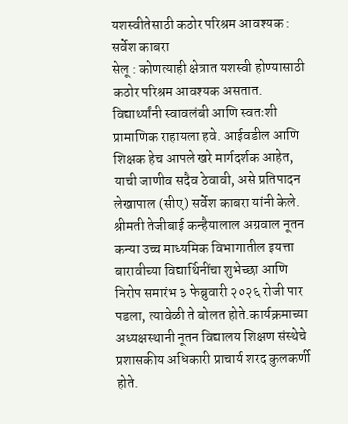यशस्वीतेसाठी कठोर परिश्रम आवश्यक : सर्वेश काबरा
सेलू : कोणत्याही क्षेत्रात यशस्वी होण्यासाठी कठोर परिश्रम आवश्यक असतात. विद्यार्थ्यांनी स्वावलंबी आणि स्वतःशी प्रामाणिक राहायला हवे. आईवडील आणि शिक्षक हेच आपले खरे मार्गदर्शक आहेत, याची जाणीव सदैव ठेवावी, असे प्रतिपादन लेखापाल (सीए) सर्वेश काबरा यांनी केले.
श्रीमती तेजीबाई कन्हैयालाल अग्रवाल नूतन कन्या उच्च माध्यमिक विभागातील इयत्ता बारावीच्या विद्यार्थिनींचा शुभेच्छा आणि निरोप समारंभ ३ फेब्रुवारी २०२६ रोजी पार पडला, त्यावेळी ते बोलत होते.कार्यक्रमाच्या अध्यक्षस्थानी नूतन विद्यालय शिक्षण संस्थेचे प्रशासकीय अधिकारी प्राचार्य शरद कुलकर्णी होते.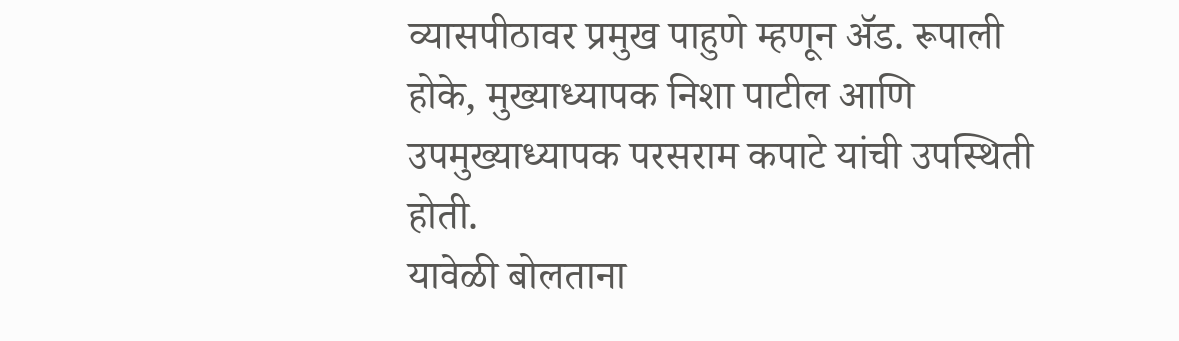व्यासपीठावर प्रमुख पाहुणे म्हणून ॲड. रूपाली होके, मुख्याध्यापक निशा पाटील आणि उपमुख्याध्यापक परसराम कपाटे यांची उपस्थिती होती.
यावेळी बोलताना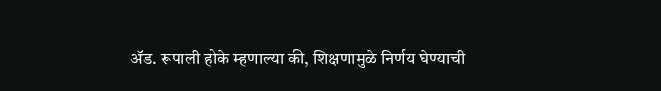ॲड. रूपाली होके म्हणाल्या की, शिक्षणामुळे निर्णय घेण्याची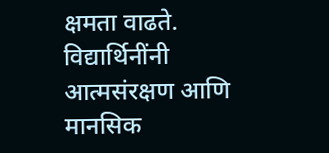क्षमता वाढते. विद्यार्थिनींनी आत्मसंरक्षण आणि मानसिक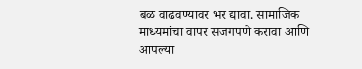बळ वाढवण्यावर भर द्यावा. सामाजिक माध्यमांचा वापर सजगपणे करावा आणि आपल्या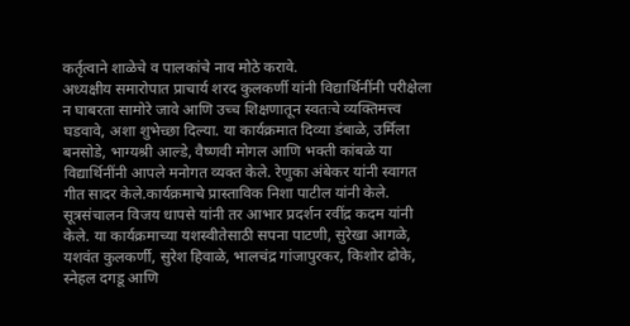कर्तृत्वाने शाळेचे व पालकांचे नाव मोठे करावे.
अध्यक्षीय समारोपात प्राचार्य शरद कुलकर्णी यांनी विद्यार्थिनींनी परीक्षेला न घाबरता सामोरे जावे आणि उच्च शिक्षणातून स्वतःचे व्यक्तिमत्त्व घडवावे, अशा शुभेच्छा दिल्या. या कार्यक्रमात दिव्या डंबाळे, उर्मिला बनसोडे, भाग्यश्री आल्डे, वैष्णवी मोगल आणि भक्ती कांबळे या विद्यार्थिनींनी आपले मनोगत व्यक्त केले. रेणुका अंबेकर यांनी स्वागत गीत सादर केले.कार्यक्रमाचे प्रास्ताविक निशा पाटील यांनी केले. सूत्रसंचालन विजय धापसे यांनी तर आभार प्रदर्शन रवींद्र कदम यांनी केले. या कार्यक्रमाच्या यशस्वीतेसाठी सपना पाटणी, सुरेखा आगळे, यशवंत कुलकर्णी, सुरेश हिवाळे, भालचंद्र गांजापुरकर, किशोर ढोके, स्नेहल दगडू आणि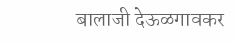बालाजी देऊळगावकर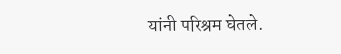यांनी परिश्रम घेतले.